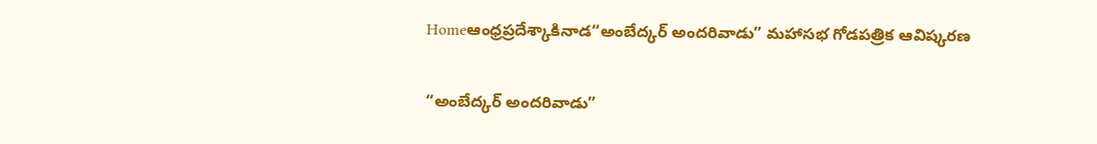Homeఆంధ్రప్రదేశ్కాకినాడ“అంబేద్కర్ అందరివాడు” మహాసభ గోడపత్రిక ఆవిష్కరణ

“అంబేద్కర్ అందరివాడు”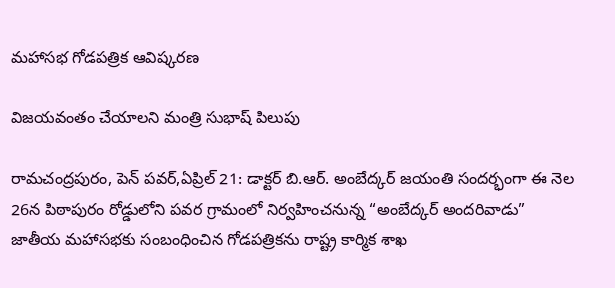మహాసభ గోడపత్రిక ఆవిష్కరణ

విజయవంతం చేయాలని మంత్రి సుభాష్ పిలుపు

రామచంద్రపురం, పెన్ పవర్,ఏప్రిల్ 21: డాక్టర్ బి.ఆర్. అంబేద్కర్ జయంతి సందర్భంగా ఈ నెల 26న పిఠాపురం రోడ్డులోని పవర గ్రామంలో నిర్వహించనున్న “అంబేద్కర్ అందరివాడు” జాతీయ మహాసభకు సంబంధించిన గోడపత్రికను రాష్ట్ర కార్మిక శాఖ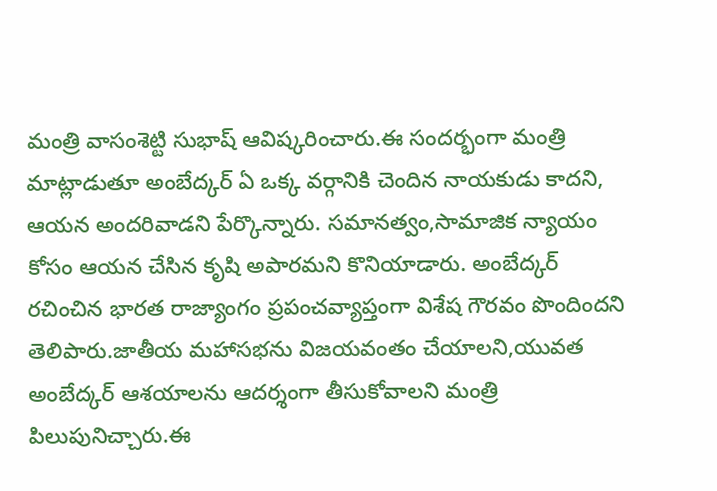మంత్రి వాసంశెట్టి సుభాష్ ఆవిష్కరించారు.ఈ సందర్భంగా మంత్రి మాట్లాడుతూ అంబేద్కర్ ఏ ఒక్క వర్గానికి చెందిన నాయకుడు కాదని, ఆయన అందరివాడని పేర్కొన్నారు. సమానత్వం,సామాజిక న్యాయం కోసం ఆయన చేసిన కృషి అపారమని కొనియాడారు. అంబేద్కర్ రచించిన భారత రాజ్యాంగం ప్రపంచవ్యాప్తంగా విశేష గౌరవం పొందిందని తెలిపారు.జాతీయ మహాసభను విజయవంతం చేయాలని,యువత అంబేద్కర్ ఆశయాలను ఆదర్శంగా తీసుకోవాలని మంత్రి పిలుపునిచ్చారు.ఈ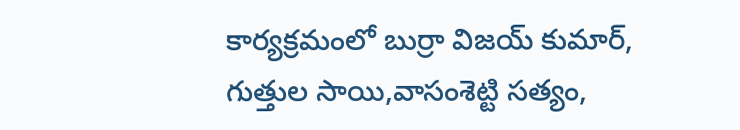కార్యక్రమంలో బుర్రా విజయ్ కుమార్, గుత్తుల సాయి,వాసంశెట్టి సత్యం,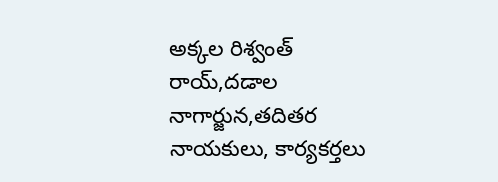అక్కల రిశ్వంత్ రాయ్,దడాల నాగార్జున,తదితర నాయకులు, కార్యకర్తలు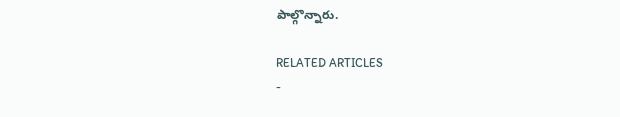పాల్గొన్నారు.

RELATED ARTICLES
-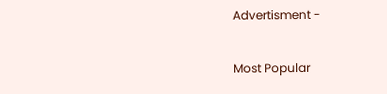Advertisment -

Most Popular